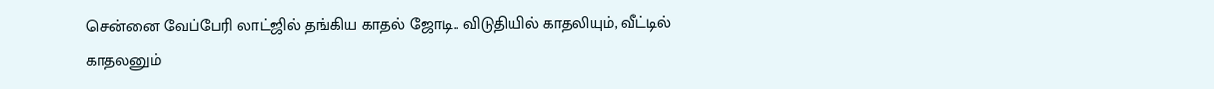சென்னை வேப்பேரி லாட்ஜில் தங்கிய காதல் ஜோடி.. விடுதியில் காதலியும், வீட்டில் காதலனும்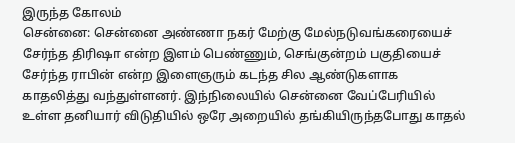இருந்த கோலம்
சென்னை: சென்னை அண்ணா நகர் மேற்கு மேல்நடுவங்கரையைச் சேர்ந்த திரிஷா என்ற இளம் பெண்ணும், செங்குன்றம் பகுதியைச் சேர்ந்த ராபின் என்ற இளைஞரும் கடந்த சில ஆண்டுகளாக காதலித்து வந்துள்ளனர். இந்நிலையில் சென்னை வேப்பேரியில் உள்ள தனியார் விடுதியில் ஒரே அறையில் தங்கியிருந்தபோது காதல்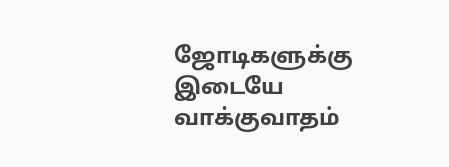ஜோடிகளுக்கு இடையே வாக்குவாதம்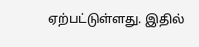ஏற்பட்டுள்ளது. இதில்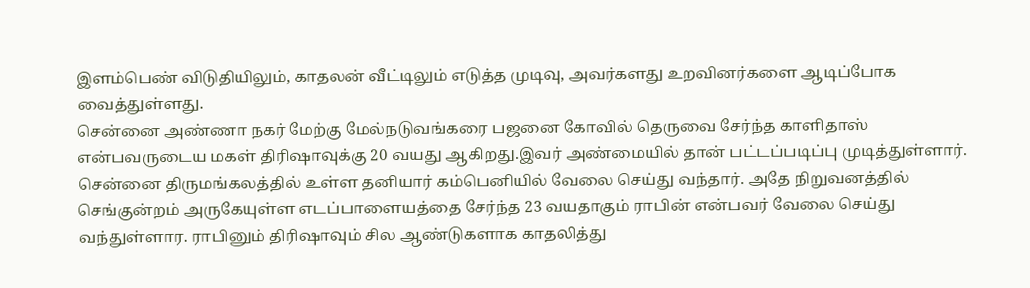இளம்பெண் விடுதியிலும், காதலன் வீட்டிலும் எடுத்த முடிவு, அவர்களது உறவினர்களை ஆடிப்போக வைத்துள்ளது.
சென்னை அண்ணா நகர் மேற்கு மேல்நடுவங்கரை பஜனை கோவில் தெருவை சேர்ந்த காளிதாஸ் என்பவருடைய மகள் திரிஷாவுக்கு 20 வயது ஆகிறது.இவர் அண்மையில் தான் பட்டப்படிப்பு முடித்துள்ளார். சென்னை திருமங்கலத்தில் உள்ள தனியார் கம்பெனியில் வேலை செய்து வந்தார். அதே நிறுவனத்தில் செங்குன்றம் அருகேயுள்ள எடப்பாளையத்தை சேர்ந்த 23 வயதாகும் ராபின் என்பவர் வேலை செய்து வந்துள்ளார. ராபினும் திரிஷாவும் சில ஆண்டுகளாக காதலித்து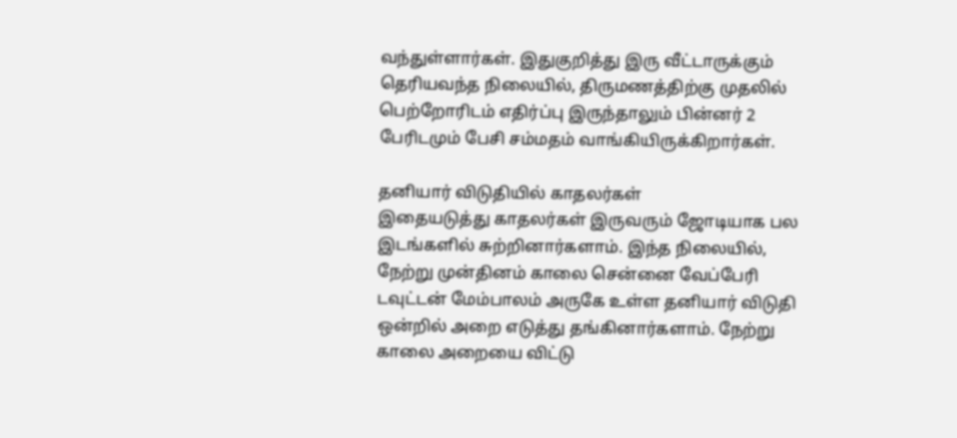வந்துள்ளார்கள். இதுகுறித்து இரு வீட்டாருக்கும் தெரியவந்த நிலையில், திருமணத்திற்கு முதலில் பெற்றோரிடம் எதிர்ப்பு இருந்தாலும் பின்னர் 2 பேரிடமும் பேசி சம்மதம் வாங்கியிருக்கிறார்கள்.

தனியார் விடுதியில் காதலர்கள்
இதையடுத்து காதலர்கள் இருவரும் ஜோடியாக பல இடங்களில் சுற்றினார்களாம். இந்த நிலையில், நேற்று முன்தினம் காலை சென்னை வேப்பேரி டவுட்டன் மேம்பாலம் அருகே உள்ள தனியார் விடுதி ஒன்றில் அறை எடுத்து தங்கினார்களாம். நேற்று காலை அறையை விட்டு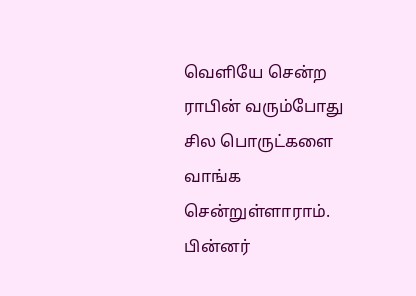வெளியே சென்ற ராபின் வரும்போது சில பொருட்களை வாங்க சென்றுள்ளாராம். பின்னர்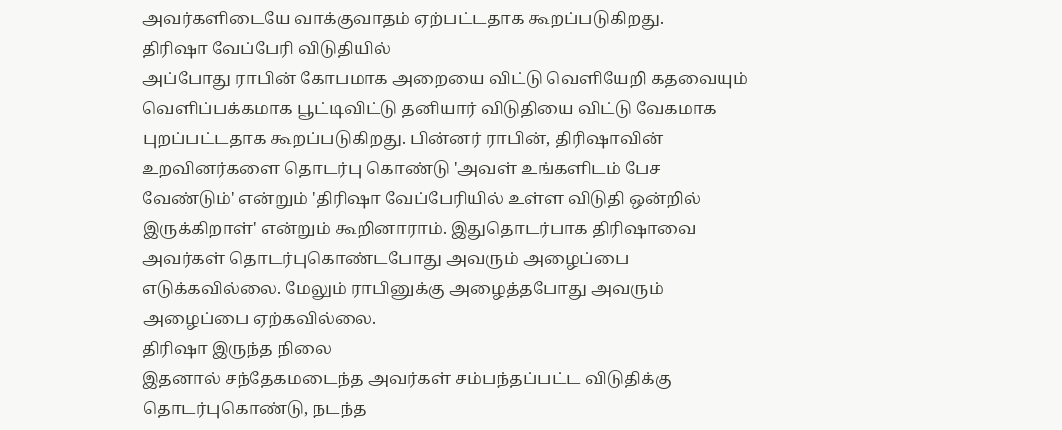அவர்களிடையே வாக்குவாதம் ஏற்பட்டதாக கூறப்படுகிறது.
திரிஷா வேப்பேரி விடுதியில்
அப்போது ராபின் கோபமாக அறையை விட்டு வெளியேறி கதவையும் வெளிப்பக்கமாக பூட்டிவிட்டு தனியார் விடுதியை விட்டு வேகமாக புறப்பட்டதாக கூறப்படுகிறது. பின்னர் ராபின், திரிஷாவின் உறவினர்களை தொடர்பு கொண்டு 'அவள் உங்களிடம் பேச வேண்டும்' என்றும் 'திரிஷா வேப்பேரியில் உள்ள விடுதி ஒன்றில் இருக்கிறாள்' என்றும் கூறினாராம். இதுதொடர்பாக திரிஷாவை அவர்கள் தொடர்புகொண்டபோது அவரும் அழைப்பை எடுக்கவில்லை. மேலும் ராபினுக்கு அழைத்தபோது அவரும் அழைப்பை ஏற்கவில்லை.
திரிஷா இருந்த நிலை
இதனால் சந்தேகமடைந்த அவர்கள் சம்பந்தப்பட்ட விடுதிக்கு தொடர்புகொண்டு, நடந்த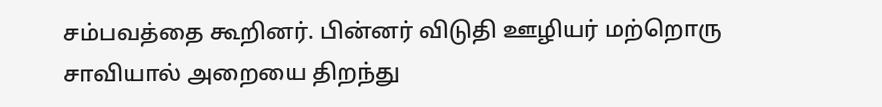சம்பவத்தை கூறினர். பின்னர் விடுதி ஊழியர் மற்றொரு சாவியால் அறையை திறந்து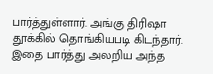பார்த்துள்ளார். அங்கு திரிஷா தூக்கில் தொங்கியபடி கிடந்தார். இதை பார்த்து அலறிய அந்த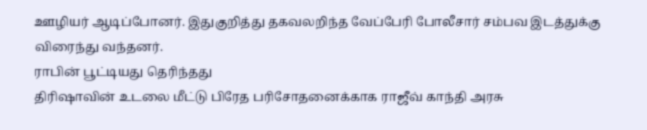ஊழியர் ஆடிப்போனர். இதுகுறித்து தகவலறிந்த வேப்பேரி போலீசார் சம்பவ இடத்துக்கு விரைந்து வந்தனர்.
ராபின் பூட்டியது தெரிந்தது
திரிஷாவின் உடலை மீட்டு பிரேத பரிசோதனைக்காக ராஜீவ் காந்தி அரசு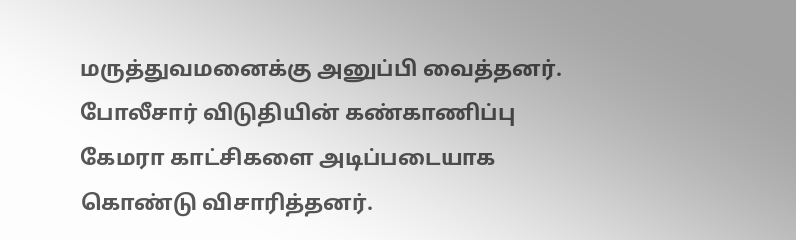மருத்துவமனைக்கு அனுப்பி வைத்தனர். போலீசார் விடுதியின் கண்காணிப்பு கேமரா காட்சிகளை அடிப்படையாக கொண்டு விசாரித்தனர்.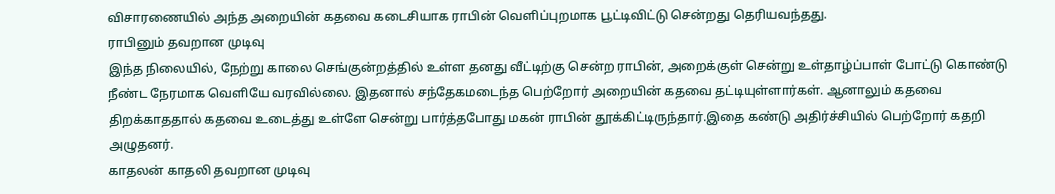விசாரணையில் அந்த அறையின் கதவை கடைசியாக ராபின் வெளிப்புறமாக பூட்டிவிட்டு சென்றது தெரியவந்தது.
ராபினும் தவறான முடிவு
இந்த நிலையில், நேற்று காலை செங்குன்றத்தில் உள்ள தனது வீட்டிற்கு சென்ற ராபின், அறைக்குள் சென்று உள்தாழ்ப்பாள் போட்டு கொண்டு நீண்ட நேரமாக வெளியே வரவில்லை. இதனால் சந்தேகமடைந்த பெற்றோர் அறையின் கதவை தட்டியுள்ளார்கள். ஆனாலும் கதவை திறக்காததால் கதவை உடைத்து உள்ளே சென்று பார்த்தபோது மகன் ராபின் தூக்கிட்டிருந்தார்.இதை கண்டு அதிர்ச்சியில் பெற்றோர் கதறி அழுதனர்.
காதலன் காதலி தவறான முடிவு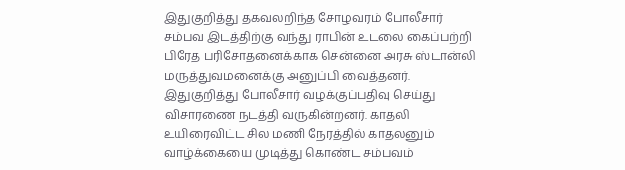இதுகுறித்து தகவலறிந்த சோழவரம் போலீசார் சம்பவ இடத்திற்கு வந்து ராபின் உடலை கைப்பற்றி பிரேத பரிசோதனைக்காக சென்னை அரசு ஸ்டான்லி மருத்துவமனைக்கு அனுப்பி வைத்தனர். இதுகுறித்து போலீசார் வழக்குப்பதிவு செய்து விசாரணை நடத்தி வருகின்றனர். காதலி உயிரைவிட்ட சில மணி நேரத்தில் காதலனும் வாழ்க்கையை முடித்து கொண்ட சம்பவம்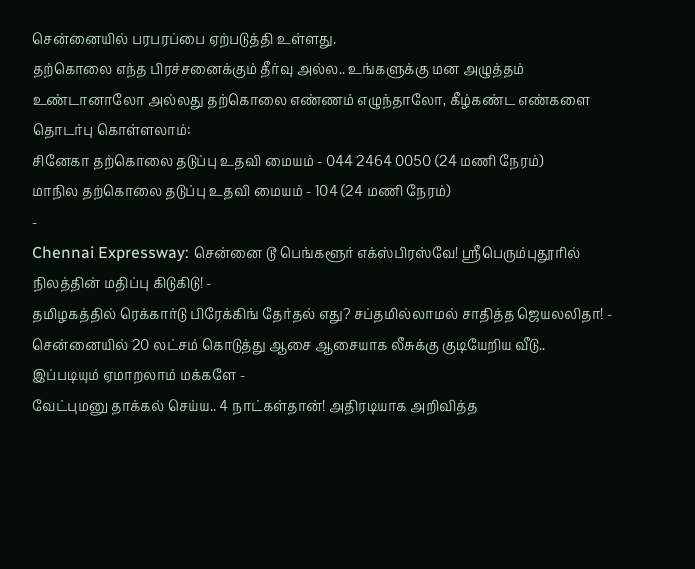சென்னையில் பரபரப்பை ஏற்படுத்தி உள்ளது.
தற்கொலை எந்த பிரச்சனைக்கும் தீர்வு அல்ல.. உங்களுக்கு மன அழுத்தம் உண்டானாலோ அல்லது தற்கொலை எண்ணம் எழுந்தாலோ, கீழ்கண்ட எண்களை தொடர்பு கொள்ளலாம்:
சினேகா தற்கொலை தடுப்பு உதவி மையம் - 044 2464 0050 (24 மணி நேரம்)
மாநில தற்கொலை தடுப்பு உதவி மையம் - 104 (24 மணி நேரம்)
-
Chennai Expressway: சென்னை டூ பெங்களூர் எக்ஸ்பிரஸ்வே! ஸ்ரீபெரும்புதூரில் நிலத்தின் மதிப்பு கிடுகிடு! -
தமிழகத்தில் ரெக்கார்டு பிரேக்கிங் தேர்தல் எது? சப்தமில்லாமல் சாதித்த ஜெயலலிதா! -
சென்னையில் 20 லட்சம் கொடுத்து ஆசை ஆசையாக லீசுக்கு குடியேறிய வீடு.. இப்படியும் ஏமாறலாம் மக்களே -
வேட்புமனு தாக்கல் செய்ய.. 4 நாட்கள்தான்! அதிரடியாக அறிவித்த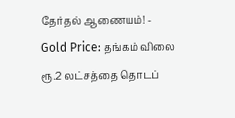தேர்தல் ஆணையம்! -
Gold Price: தங்கம் விலை ரூ.2 லட்சத்தை தொடப்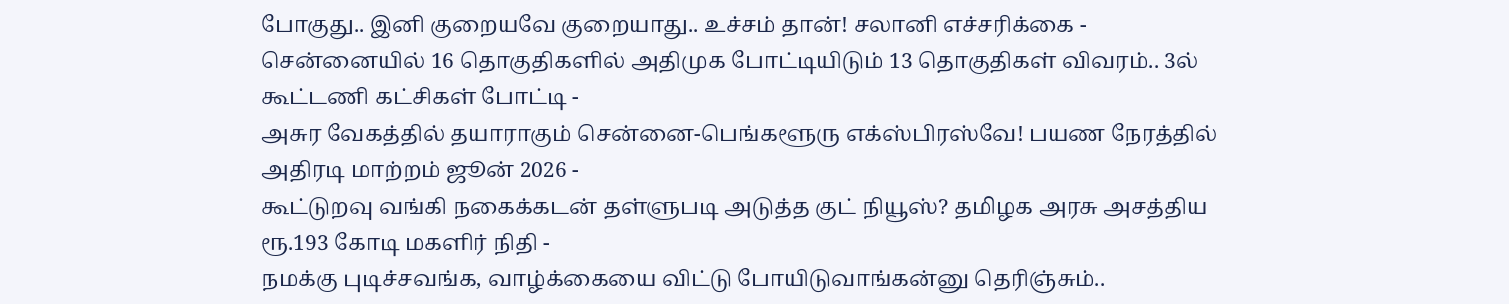போகுது.. இனி குறையவே குறையாது.. உச்சம் தான்! சலானி எச்சரிக்கை -
சென்னையில் 16 தொகுதிகளில் அதிமுக போட்டியிடும் 13 தொகுதிகள் விவரம்.. 3ல் கூட்டணி கட்சிகள் போட்டி -
அசுர வேகத்தில் தயாராகும் சென்னை-பெங்களூரு எக்ஸ்பிரஸ்வே! பயண நேரத்தில் அதிரடி மாற்றம் ஜூன் 2026 -
கூட்டுறவு வங்கி நகைக்கடன் தள்ளுபடி அடுத்த குட் நியூஸ்? தமிழக அரசு அசத்திய ரூ.193 கோடி மகளிர் நிதி -
நமக்கு புடிச்சவங்க, வாழ்க்கையை விட்டு போயிடுவாங்கன்னு தெரிஞ்சும்..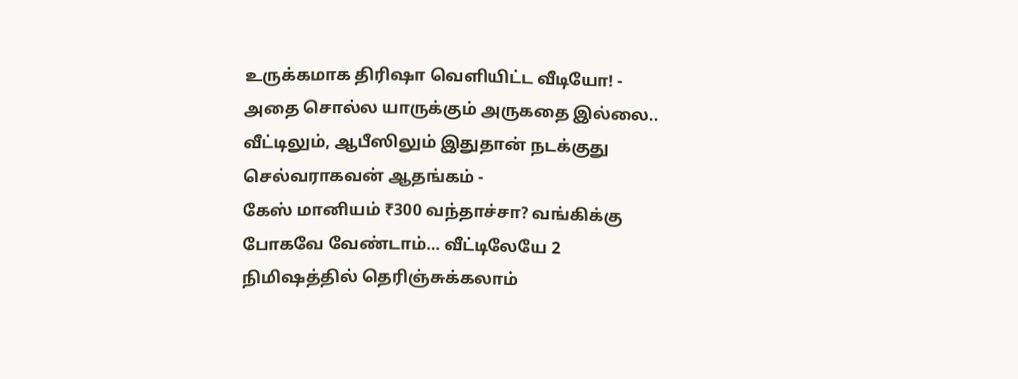உருக்கமாக திரிஷா வெளியிட்ட வீடியோ! -
அதை சொல்ல யாருக்கும் அருகதை இல்லை.. வீட்டிலும், ஆபீஸிலும் இதுதான் நடக்குது செல்வராகவன் ஆதங்கம் -
கேஸ் மானியம் ₹300 வந்தாச்சா? வங்கிக்கு போகவே வேண்டாம்… வீட்டிலேயே 2 நிமிஷத்தில் தெரிஞ்சுக்கலாம்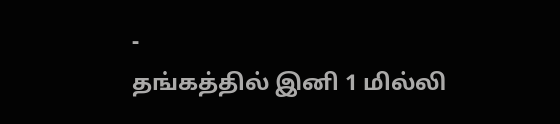-
தங்கத்தில் இனி 1 மில்லி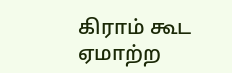கிராம் கூட ஏமாற்ற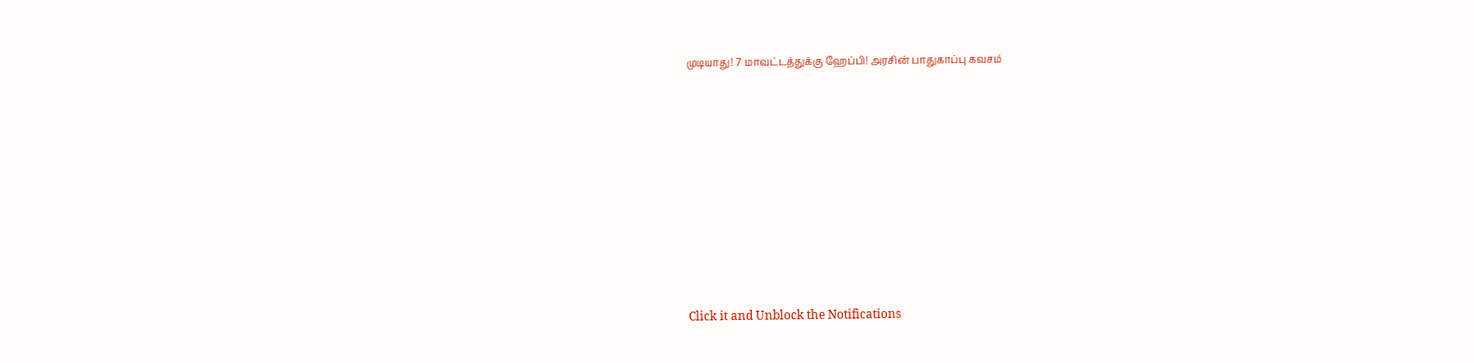முடியாது! 7 மாவட்டத்துக்கு ஹேப்பி! அரசின் பாதுகாப்பு கவசம்












Click it and Unblock the Notifications